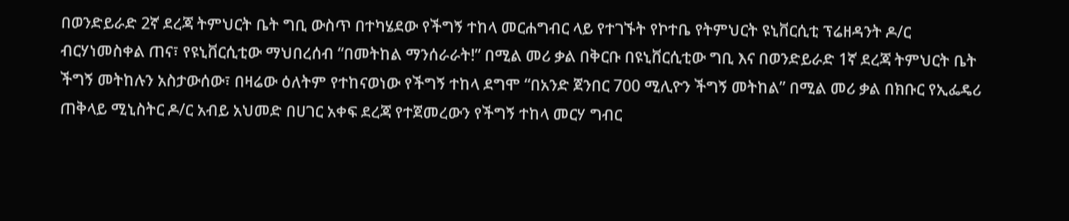በወንድይራድ 2ኛ ደረጃ ትምህርት ቤት ግቢ ውስጥ በተካሄደው የችግኝ ተከላ መርሐግብር ላይ የተገኙት የኮተቤ የትምህርት ዩኒቨርሲቲ ፕሬዘዳንት ዶ/ር ብርሃነመስቀል ጠና፣ የዩኒቨርሲቲው ማህበረሰብ “በመትከል ማንሰራራት!” በሚል መሪ ቃል በቅርቡ በዩኒቨርሲቲው ግቢ እና በወንድይራድ 1ኛ ደረጃ ትምህርት ቤት ችግኝ መትከሉን አስታውሰው፣ በዛሬው ዕለትም የተከናወነው የችግኝ ተከላ ደግሞ “በአንድ ጀንበር 700 ሚሊዮን ችግኝ መትከል” በሚል መሪ ቃል በክቡር የኢፌዴሪ ጠቅላይ ሚኒስትር ዶ/ር አብይ አህመድ በሀገር አቀፍ ደረጃ የተጀመረውን የችግኝ ተከላ መርሃ ግብር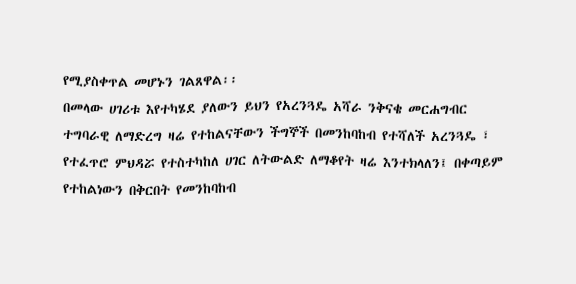የሚያስቀጥል መሆኑን ገልጸዋል፡፡
በመላው ሀገሪቱ እየተካሄደ ያለውን ይህን የአረንጓዴ አሻራ ንቅናቄ መርሐግብር ተግባራዊ ለማድረግ ዛሬ የተከልናቸውን ችግኞች በመንከባከብ የተሻለች አረንጓዴ ፣ የተፈጥሮ ምህዳሯ የተስተካከለ ሀገር ለትውልድ ለማቆየት ዛሬ እንተክላለን፤ በቀጣይም የተከልነውን በቅርበት የመንከባከብ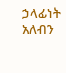ኃላፊነት አለብን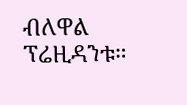ብለዋል ፕሬዚዳንቱ።